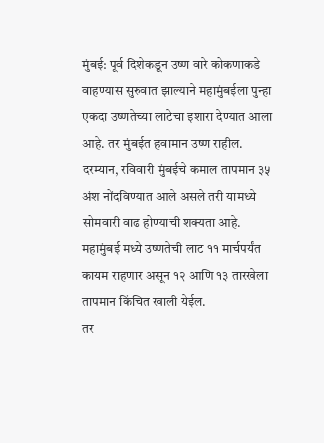मुंबई: पूर्व दिशेकडून उष्ण वारे कोकणाकडे वाहण्यास सुरुवात झाल्याने महामुंबईला पुन्हा एकदा उष्णतेच्या लाटेचा इशारा देण्यात आला आहे. तर मुंबईत हवामान उष्ण राहील.
दरम्यान, रविवारी मुंबईचे कमाल तापमान ३५ अंश नोंदविण्यात आले असले तरी यामध्ये सोमवारी वाढ होण्याची शक्यता आहे.
महामुंबई मध्ये उष्णतेची लाट ११ मार्चपर्यंत कायम राहणार असून १२ आणि १३ तारखेला तापमान किंचित खाली येईल.
तर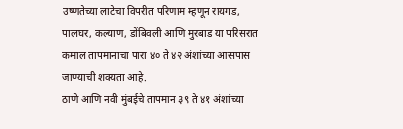उष्णतेच्या लाटेचा विपरीत परिणाम म्हणून रायगड, पालघर, कल्याण, डोंबिवली आणि मुरबाड या परिसरात कमाल तापमानाचा पारा ४० ते ४२ अंशांच्या आसपास जाण्याची शक्यता आहे.
ठाणे आणि नवी मुंबईचे तापमान ३९ ते ४१ अंशांच्या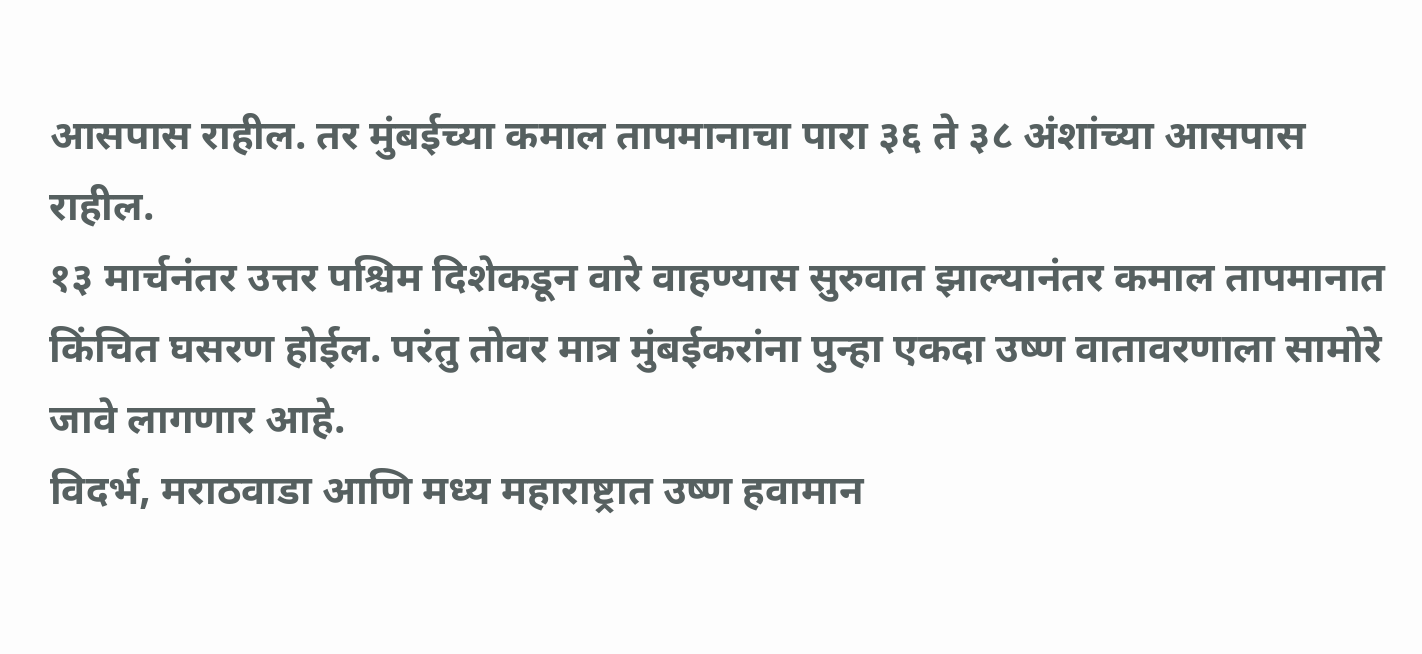आसपास राहील. तर मुंबईच्या कमाल तापमानाचा पारा ३६ ते ३८ अंशांच्या आसपास राहील.
१३ मार्चनंतर उत्तर पश्चिम दिशेकडून वारे वाहण्यास सुरुवात झाल्यानंतर कमाल तापमानात किंचित घसरण होईल. परंतु तोवर मात्र मुंबईकरांना पुन्हा एकदा उष्ण वातावरणाला सामोरे जावे लागणार आहे.
विदर्भ, मराठवाडा आणि मध्य महाराष्ट्रात उष्ण हवामान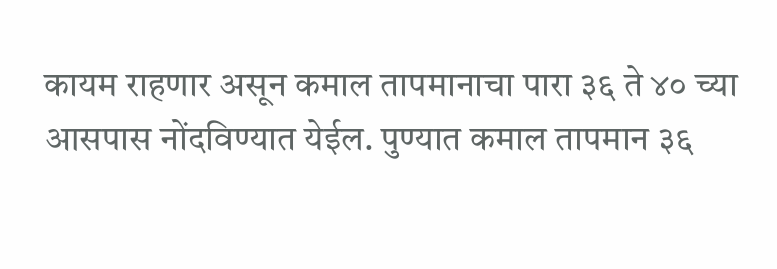कायम राहणार असून कमाल तापमानाचा पारा ३६ ते ४० च्या आसपास नोंदविण्यात येईल. पुण्यात कमाल तापमान ३६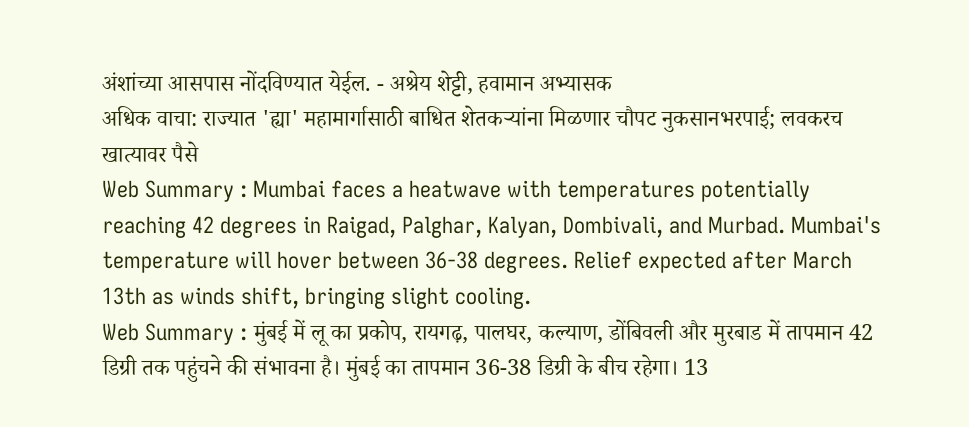अंशांच्या आसपास नोंदविण्यात येईल. - अश्रेय शेट्टी, हवामान अभ्यासक
अधिक वाचा: राज्यात 'ह्या' महामार्गासाठी बाधित शेतकऱ्यांना मिळणार चौपट नुकसानभरपाई; लवकरच खात्यावर पैसे
Web Summary : Mumbai faces a heatwave with temperatures potentially reaching 42 degrees in Raigad, Palghar, Kalyan, Dombivali, and Murbad. Mumbai's temperature will hover between 36-38 degrees. Relief expected after March 13th as winds shift, bringing slight cooling.
Web Summary : मुंबई में लू का प्रकोप, रायगढ़, पालघर, कल्याण, डोंबिवली और मुरबाड में तापमान 42 डिग्री तक पहुंचने की संभावना है। मुंबई का तापमान 36-38 डिग्री के बीच रहेगा। 13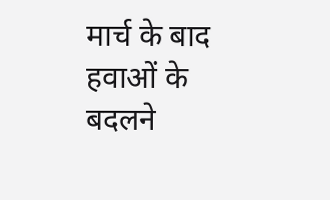मार्च के बाद हवाओं के बदलने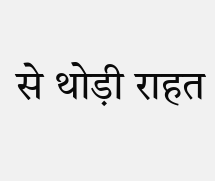से थोड़ी राहत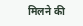मिलने की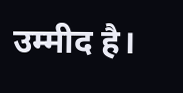उम्मीद है।